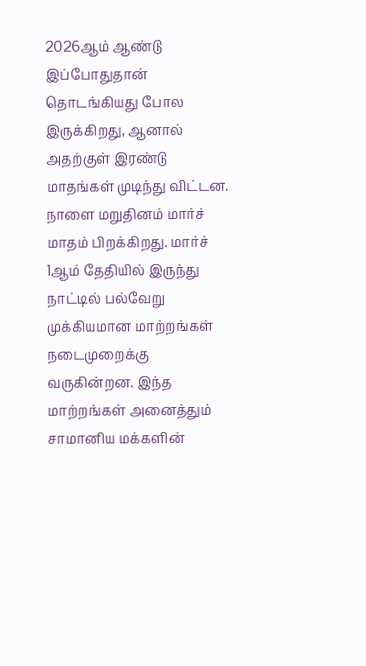2026ஆம் ஆண்டு இப்போதுதான் தொடங்கியது போல இருக்கிறது, ஆனால் அதற்குள் இரண்டு மாதங்கள் முடிந்து விட்டன. நாளை மறுதினம் மார்ச் மாதம் பிறக்கிறது. மார்ச் 1ஆம் தேதியில் இருந்து நாட்டில் பல்வேறு முக்கியமான மாற்றங்கள் நடைமுறைக்கு வருகின்றன. இந்த மாற்றங்கள் அனைத்தும் சாமானிய மக்களின்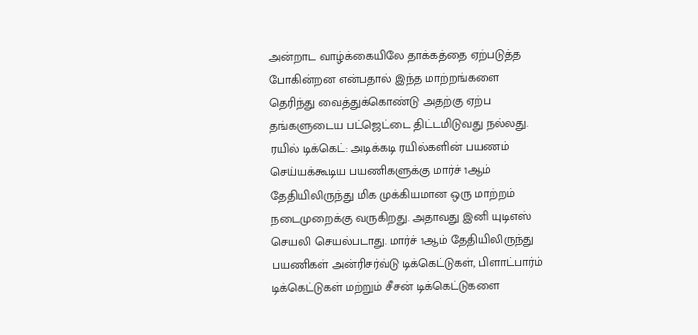அன்றாட வாழ்க்கையிலே தாக்கத்தை ஏற்படுத்த போகின்றன என்பதால் இந்த மாற்றங்களை தெரிந்து வைத்துக்கொண்டு அதற்கு ஏற்ப தங்களுடைய பட்ஜெட்டை திட்டமிடுவது நல்லது.
ரயில் டிக்கெட்: அடிக்கடி ரயில்களின் பயணம் செய்யக்கூடிய பயணிகளுக்கு மார்ச் 1ஆம் தேதியிலிருந்து மிக முக்கியமான ஒரு மாற்றம் நடைமுறைக்கு வருகிறது. அதாவது இனி யுடிஎஸ் செயலி செயல்படாது. மார்ச் 1ஆம் தேதியிலிருந்து பயணிகள் அன்ரிசர்வ்டு டிக்கெட்டுகள், பிளாட்பார்ம் டிக்கெட்டுகள் மற்றும் சீசன் டிக்கெட்டுகளை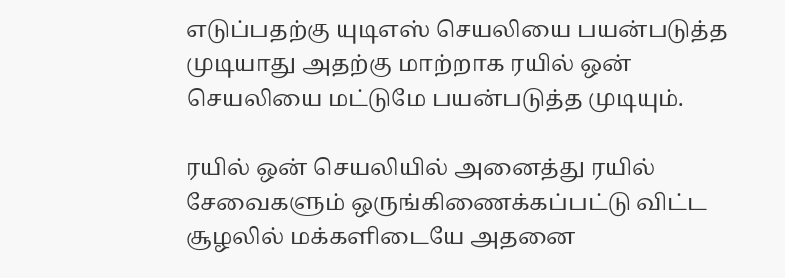எடுப்பதற்கு யுடிஎஸ் செயலியை பயன்படுத்த முடியாது அதற்கு மாற்றாக ரயில் ஒன் செயலியை மட்டுமே பயன்படுத்த முடியும்.

ரயில் ஒன் செயலியில் அனைத்து ரயில் சேவைகளும் ஒருங்கிணைக்கப்பட்டு விட்ட சூழலில் மக்களிடையே அதனை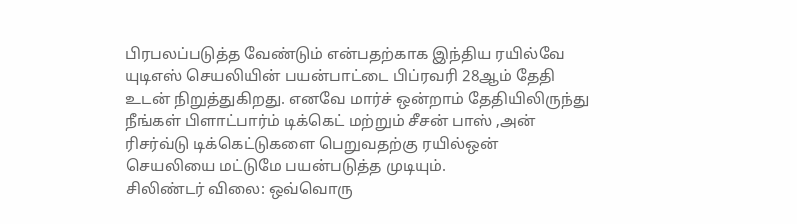பிரபலப்படுத்த வேண்டும் என்பதற்காக இந்திய ரயில்வே யுடிஎஸ் செயலியின் பயன்பாட்டை பிப்ரவரி 28ஆம் தேதி உடன் நிறுத்துகிறது. எனவே மார்ச் ஒன்றாம் தேதியிலிருந்து நீங்கள் பிளாட்பார்ம் டிக்கெட் மற்றும் சீசன் பாஸ் ,அன் ரிசர்வ்டு டிக்கெட்டுகளை பெறுவதற்கு ரயில்ஒன் செயலியை மட்டுமே பயன்படுத்த முடியும்.
சிலிண்டர் விலை: ஒவ்வொரு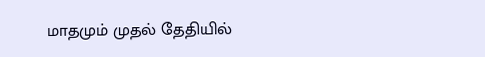மாதமும் முதல் தேதியில்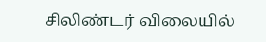சிலிண்டர் விலையில்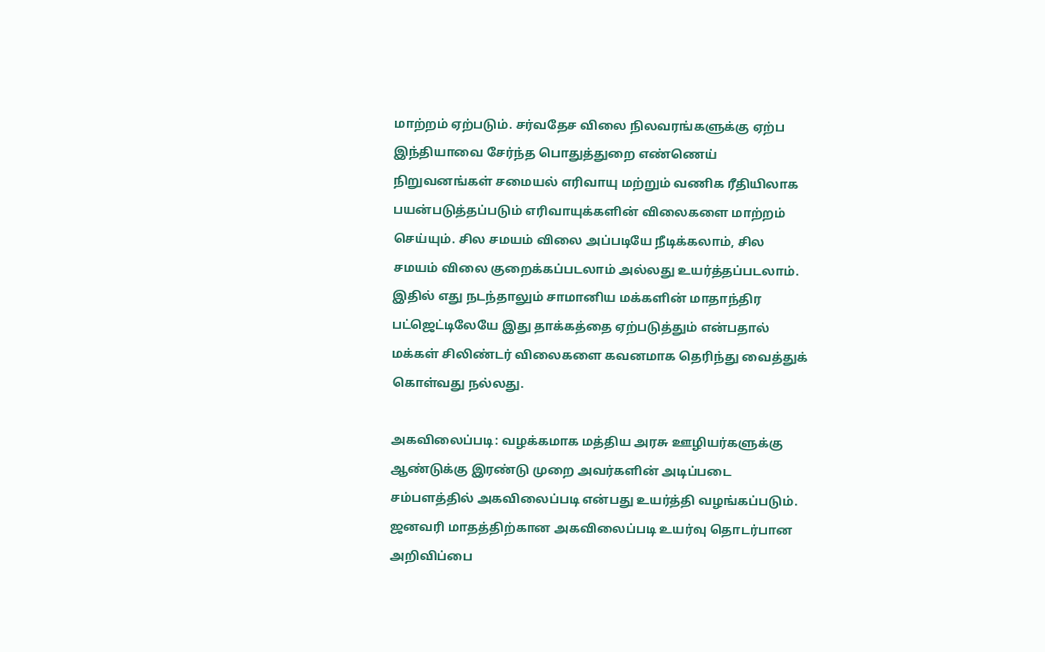மாற்றம் ஏற்படும். சர்வதேச விலை நிலவரங்களுக்கு ஏற்ப இந்தியாவை சேர்ந்த பொதுத்துறை எண்ணெய் நிறுவனங்கள் சமையல் எரிவாயு மற்றும் வணிக ரீதியிலாக பயன்படுத்தப்படும் எரிவாயுக்களின் விலைகளை மாற்றம் செய்யும். சில சமயம் விலை அப்படியே நீடிக்கலாம், சில சமயம் விலை குறைக்கப்படலாம் அல்லது உயர்த்தப்படலாம். இதில் எது நடந்தாலும் சாமானிய மக்களின் மாதாந்திர பட்ஜெட்டிலேயே இது தாக்கத்தை ஏற்படுத்தும் என்பதால் மக்கள் சிலிண்டர் விலைகளை கவனமாக தெரிந்து வைத்துக் கொள்வது நல்லது.

அகவிலைப்படி: வழக்கமாக மத்திய அரசு ஊழியர்களுக்கு ஆண்டுக்கு இரண்டு முறை அவர்களின் அடிப்படை சம்பளத்தில் அகவிலைப்படி என்பது உயர்த்தி வழங்கப்படும். ஜனவரி மாதத்திற்கான அகவிலைப்படி உயர்வு தொடர்பான அறிவிப்பை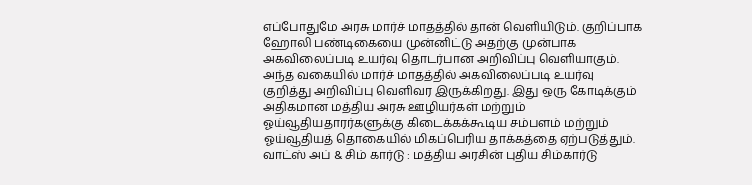எப்போதுமே அரசு மார்ச் மாதத்தில் தான் வெளியிடும். குறிப்பாக ஹோலி பண்டிகையை முன்னிட்டு அதற்கு முன்பாக அகவிலைப்படி உயர்வு தொடர்பான அறிவிப்பு வெளியாகும். அந்த வகையில் மார்ச் மாதத்தில் அகவிலைப்படி உயர்வு குறித்து அறிவிப்பு வெளிவர இருக்கிறது. இது ஒரு கோடிக்கும் அதிகமான மத்திய அரசு ஊழியர்கள் மற்றும் ஓய்வூதியதாரர்களுக்கு கிடைக்கக்கூடிய சம்பளம் மற்றும் ஓய்வூதியத் தொகையில் மிகப்பெரிய தாக்கத்தை ஏற்படுத்தும்.
வாட்ஸ் அப் & சிம் கார்டு : மத்திய அரசின் புதிய சிம்கார்டு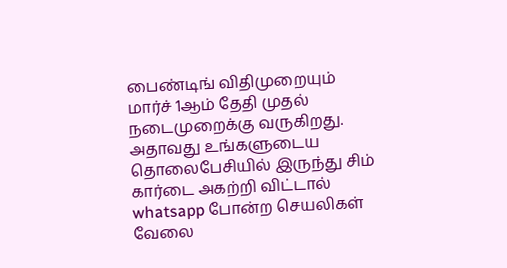பைண்டிங் விதிமுறையும் மார்ச் 1ஆம் தேதி முதல் நடைமுறைக்கு வருகிறது. அதாவது உங்களுடைய தொலைபேசியில் இருந்து சிம் கார்டை அகற்றி விட்டால் whatsapp போன்ற செயலிகள் வேலை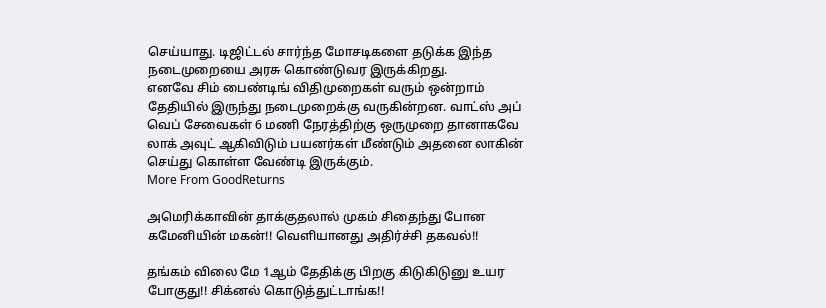செய்யாது. டிஜிட்டல் சார்ந்த மோசடிகளை தடுக்க இந்த நடைமுறையை அரசு கொண்டுவர இருக்கிறது.
எனவே சிம் பைண்டிங் விதிமுறைகள் வரும் ஒன்றாம் தேதியில் இருந்து நடைமுறைக்கு வருகின்றன. வாட்ஸ் அப் வெப் சேவைகள் 6 மணி நேரத்திற்கு ஒருமுறை தானாகவே லாக் அவுட் ஆகிவிடும் பயனர்கள் மீண்டும் அதனை லாகின் செய்து கொள்ள வேண்டி இருக்கும்.
More From GoodReturns

அமெரிக்காவின் தாக்குதலால் முகம் சிதைந்து போன கமேனியின் மகன்!! வெளியானது அதிர்ச்சி தகவல்!!

தங்கம் விலை மே 1ஆம் தேதிக்கு பிறகு கிடுகிடுனு உயர போகுது!! சிக்னல் கொடுத்துட்டாங்க!!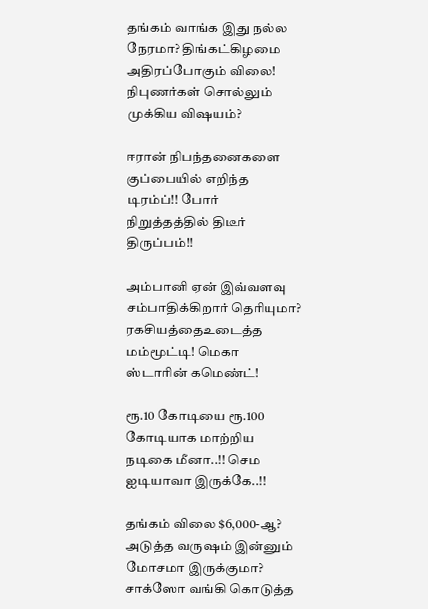தங்கம் வாங்க இது நல்ல நேரமா? திங்கட்கிழமை அதிரப்போகும் விலை! நிபுணர்கள் சொல்லும் முக்கிய விஷயம்?

ஈரான் நிபந்தனைகளை குப்பையில் எறிந்த டிரம்ப்!! போர் நிறுத்தத்தில் திடீர் திருப்பம்!!

அம்பானி ஏன் இவ்வளவு சம்பாதிக்கிறார் தெரியுமா? ரகசியத்தைஉடைத்த மம்மூட்டி! மெகா ஸ்டாரின் கமெண்ட்!

ரூ.10 கோடியை ரூ.100 கோடியாக மாற்றிய நடிகை மீனா..!! செம ஐடியாவா இருக்கே..!!

தங்கம் விலை $6,000-ஆ? அடுத்த வருஷம் இன்னும் மோசமா இருக்குமா? சாக்ஸோ வங்கி கொடுத்த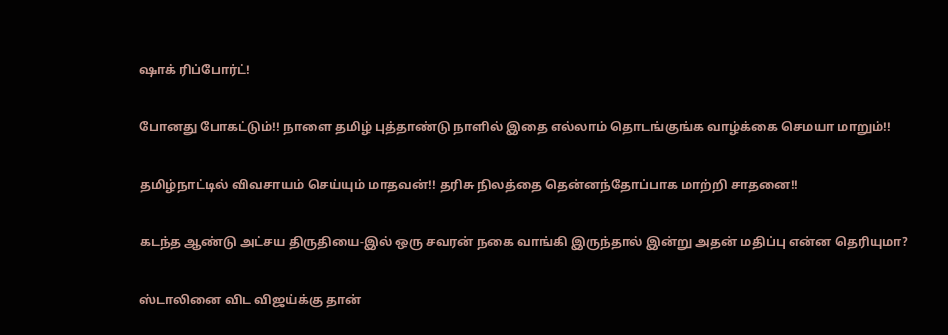ஷாக் ரிப்போர்ட்!

போனது போகட்டும்!! நாளை தமிழ் புத்தாண்டு நாளில் இதை எல்லாம் தொடங்குங்க வாழ்க்கை செமயா மாறும்!!

தமிழ்நாட்டில் விவசாயம் செய்யும் மாதவன்!! தரிசு நிலத்தை தென்னந்தோப்பாக மாற்றி சாதனை!!

கடந்த ஆண்டு அட்சய திருதியை-இல் ஒரு சவரன் நகை வாங்கி இருந்தால் இன்று அதன் மதிப்பு என்ன தெரியுமா?

ஸ்டாலினை விட விஜய்க்கு தான்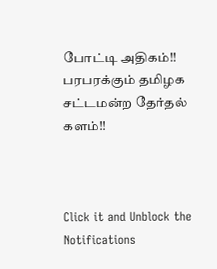போட்டி அதிகம்!! பரபரக்கும் தமிழக சட்டமன்ற தேர்தல் களம்!!



Click it and Unblock the Notifications